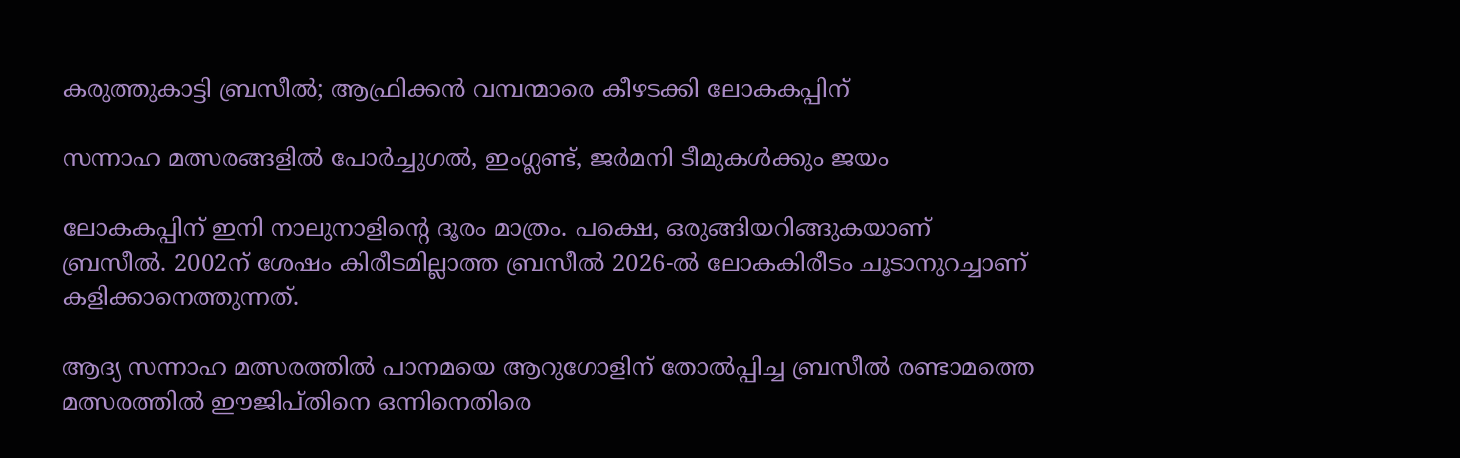കരുത്തുകാട്ടി ബ്രസീല്‍; ആഫ്രിക്കന്‍ വമ്പന്മാരെ കീഴടക്കി ലോകകപ്പിന്

സന്നാഹ മത്സരങ്ങളില്‍ പോര്‍ച്ചുഗല്‍, ഇംഗ്ലണ്ട്, ജര്‍മനി ടീമുകള്‍ക്കും ജയം

ലോകകപ്പിന് ഇനി നാലുനാളിന്റെ ദൂരം മാത്രം. പക്ഷെ, ഒരുങ്ങിയറിങ്ങുകയാണ് ബ്രസീല്‍. 2002ന് ശേഷം കിരീടമില്ലാത്ത ബ്രസീല്‍ 2026-ല്‍ ലോകകിരീടം ചൂടാനുറച്ചാണ് കളിക്കാനെത്തുന്നത്.

ആദ്യ സന്നാഹ മത്സരത്തില്‍ പാനമയെ ആറുഗോളിന് തോല്‍പ്പിച്ച ബ്രസീല്‍ രണ്ടാമത്തെ മത്സരത്തില്‍ ഈജിപ്തിനെ ഒന്നിനെതിരെ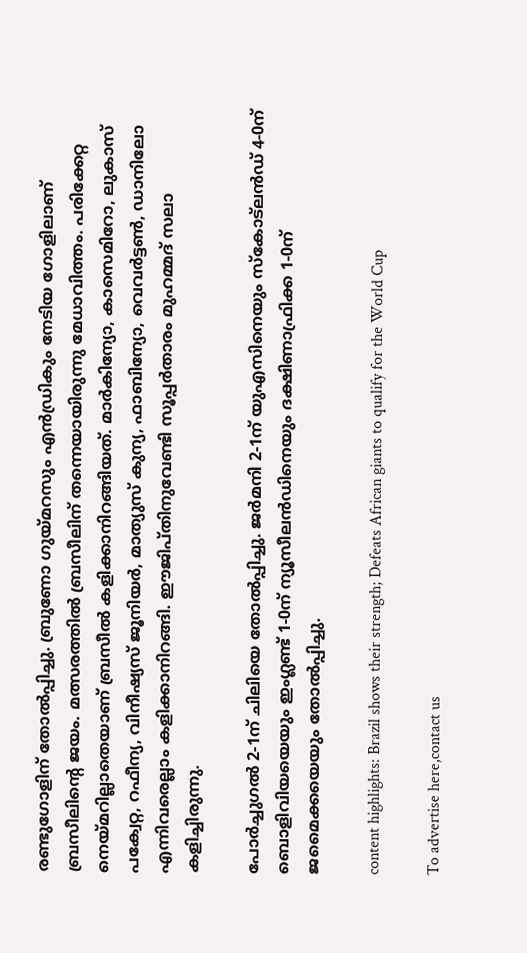രണ്ടുഗോളിന് തോല്‍പ്പിച്ചു. ബ്രുണോ ഗുയ്മറസും എന്‍ഡ്രികും നേടിയ ഗോളിലാണ് ബ്രസീലിന്റെ ജയം. മത്സരത്തില്‍ ബ്രസീലിന് തന്നെയായിരുന്നു മേധാവിത്തം. പരിക്കേറ്റ നെയ്മറില്ലാതെയാണ് ബ്രസീല്‍ കളിക്കാനിറങ്ങിയത്. മാര്‍കിന്യോ, കാസെമിറോ, ലുകാസ് പക്വേറ്റ, റഫീന്യ, വിനീഷ്യസ് ജൂനിയര്‍, മാത്യുസ് കുന്യ, ഫാബിന്യോ, വെവര്‍ട്ടണ്‍, ഡാനിലോ എന്നിവരെല്ലാം കളിക്കാനിറങ്ങി. ഈജിപ്തിനുവേണ്ടി സൂപ്പര്‍താരം മുഹമ്മദ് സലാ കളിച്ചിരുന്നു.

പോര്‍ച്ചുഗല്‍ 2-1ന് ചിലിയെ തോല്‍പ്പിച്ചു. ജര്‍മനി 2-1ന് യുഎസിനെയും സ്‌കോട്‌ലന്‍ഡ് 4-0ന് ബൊളിവിയയെയും ഇംഗ്ലണ്ട് 1-0ന് ന്യൂസീലന്‍ഡിനെയും ദക്ഷിണാഫ്രിക്ക 1-0ന് ജമൈക്കയെയും തോല്‍പ്പിച്ചു.

content highlights: Brazil shows their strength; Defeats African giants to qualify for the World Cup

To advertise here,contact us